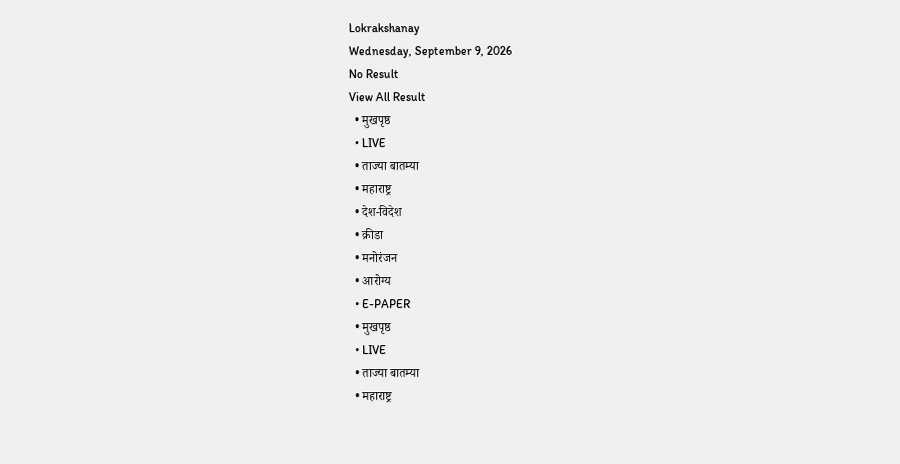Lokrakshanay
Wednesday, September 9, 2026
No Result
View All Result
  • मुखपृष्ठ
  • LIVE
  • ताज्या बातम्या
  • महाराष्ट्र
  • देश-विदेश
  • क्रीडा
  • मनोरंजन
  • आरोग्य
  • E-PAPER
  • मुखपृष्ठ
  • LIVE
  • ताज्या बातम्या
  • महाराष्ट्र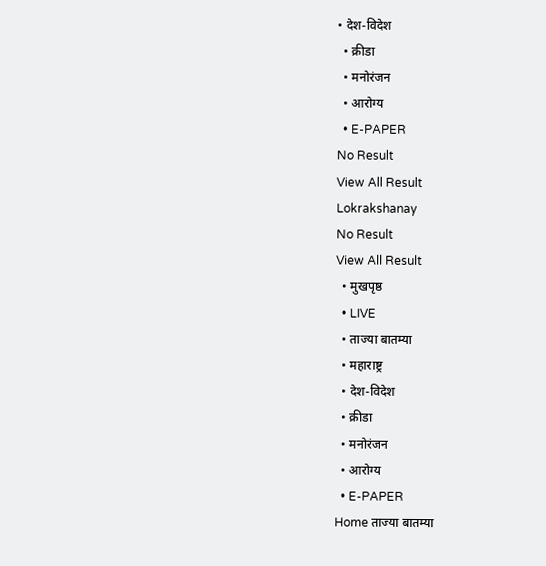• देश-विदेश
  • क्रीडा
  • मनोरंजन
  • आरोग्य
  • E-PAPER
No Result
View All Result
Lokrakshanay
No Result
View All Result
  • मुखपृष्ठ
  • LIVE
  • ताज्या बातम्या
  • महाराष्ट्र
  • देश-विदेश
  • क्रीडा
  • मनोरंजन
  • आरोग्य
  • E-PAPER
Home ताज्या बातम्या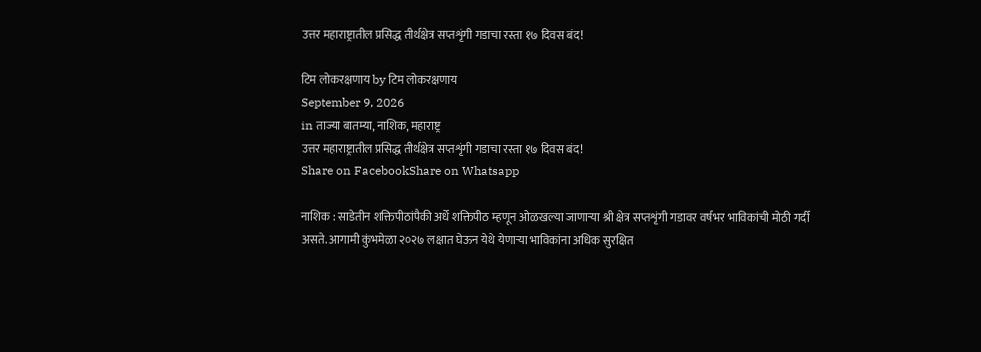उत्तर महाराष्ट्रातील प्रसिद्ध तीर्थक्षेत्र सप्तशृंगी गडाचा रस्ता १७ दिवस बंद!

टिम लोकरक्षणाय by टिम लोकरक्षणाय
September 9, 2026
in ताज्या बातम्या, नाशिक, महाराष्ट्र
उत्तर महाराष्ट्रातील प्रसिद्ध तीर्थक्षेत्र सप्तशृंगी गडाचा रस्ता १७ दिवस बंद!
Share on FacebookShare on Whatsapp

नाशिक : साडेतीन शक्तिपीठांपैकी अर्धे शक्तिपीठ म्हणून ओळखल्या जाणाऱ्या श्री क्षेत्र सप्तशृंगी गडावर वर्षभर भाविकांची मोठी गर्दी असते. आगामी कुंभमेळा २०२७ लक्षात घेऊन येथे येणाऱ्या भाविकांना अधिक सुरक्षित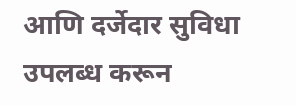आणि दर्जेदार सुविधा उपलब्ध करून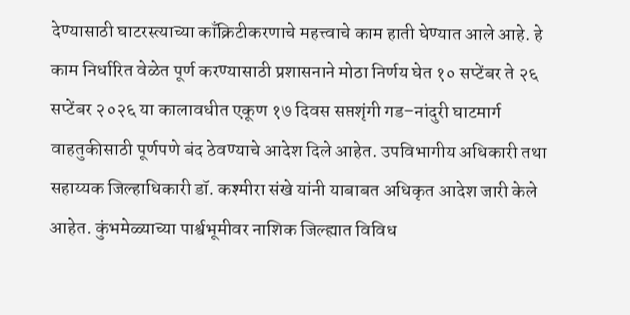देण्यासाठी घाटरस्त्याच्या काँक्रिटीकरणाचे महत्त्वाचे काम हाती घेण्यात आले आहे. हे काम निर्धारित वेळेत पूर्ण करण्यासाठी प्रशासनाने मोठा निर्णय घेत १० सप्टेंबर ते २६ सप्टेंबर २०२६ या कालावधीत एकूण १७ दिवस सप्तशृंगी गड–नांदुरी घाटमार्ग वाहतुकीसाठी पूर्णपणे बंद ठेवण्याचे आदेश दिले आहेत. उपविभागीय अधिकारी तथा सहाय्यक जिल्हाधिकारी डॉ. कश्मीरा संखे यांनी याबाबत अधिकृत आदेश जारी केले आहेत. कुंभमेळ्याच्या पार्श्वभूमीवर नाशिक जिल्ह्यात विविध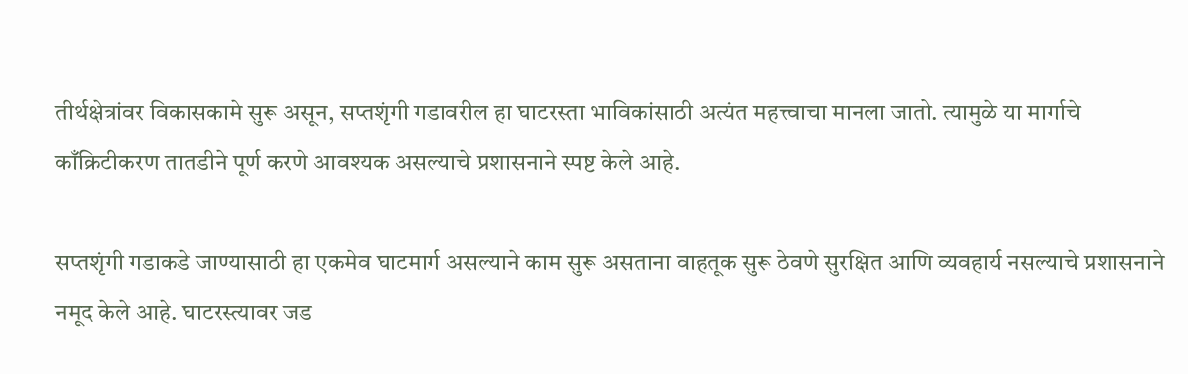तीर्थक्षेत्रांवर विकासकामे सुरू असून, सप्तशृंगी गडावरील हा घाटरस्ता भाविकांसाठी अत्यंत महत्त्वाचा मानला जातो. त्यामुळे या मार्गाचे काँक्रिटीकरण तातडीने पूर्ण करणे आवश्यक असल्याचे प्रशासनाने स्पष्ट केले आहे.

सप्तशृंगी गडाकडे जाण्यासाठी हा एकमेव घाटमार्ग असल्याने काम सुरू असताना वाहतूक सुरू ठेवणे सुरक्षित आणि व्यवहार्य नसल्याचे प्रशासनाने नमूद केले आहे. घाटरस्त्यावर जड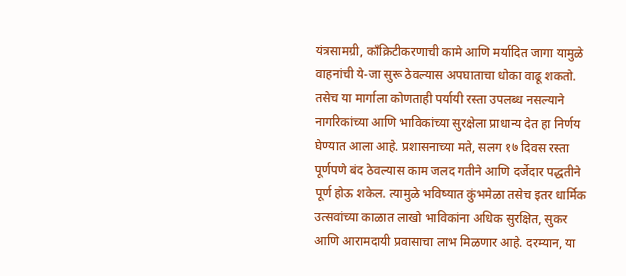यंत्रसामग्री, काँक्रिटीकरणाची कामे आणि मर्यादित जागा यामुळे वाहनांची ये-जा सुरू ठेवल्यास अपघाताचा धोका वाढू शकतो. तसेच या मार्गाला कोणताही पर्यायी रस्ता उपलब्ध नसल्याने नागरिकांच्या आणि भाविकांच्या सुरक्षेला प्राधान्य देत हा निर्णय घेण्यात आला आहे. प्रशासनाच्या मते, सलग १७ दिवस रस्ता पूर्णपणे बंद ठेवल्यास काम जलद गतीने आणि दर्जेदार पद्धतीने पूर्ण होऊ शकेल. त्यामुळे भविष्यात कुंभमेळा तसेच इतर धार्मिक उत्सवांच्या काळात लाखो भाविकांना अधिक सुरक्षित, सुकर आणि आरामदायी प्रवासाचा लाभ मिळणार आहे. दरम्यान, या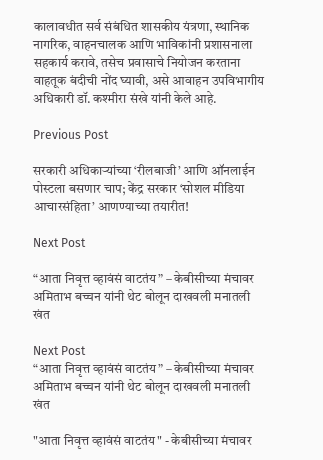कालावधीत सर्व संबंधित शासकीय यंत्रणा, स्थानिक नागरिक, वाहनचालक आणि भाविकांनी प्रशासनाला सहकार्य करावे, तसेच प्रवासाचे नियोजन करताना वाहतूक बंदीची नोंद घ्यावी, असे आवाहन उपविभागीय अधिकारी डॉ. कश्मीरा संखे यांनी केले आहे.

Previous Post

सरकारी अधिकाऱ्यांच्या ‘रीलबाजी’ आणि ऑनलाईन पोस्टला बसणार चाप; केंद्र सरकार ‘सोशल मीडिया आचारसंहिता’ आणण्याच्या तयारीत!

Next Post

“आता निवृत्त व्हावंसं वाटतंय” – केबीसीच्या मंचावर अमिताभ बच्चन यांनी थेट बोलून दाखवली मनातली खंत

Next Post
“आता निवृत्त व्हावंसं वाटतंय” – केबीसीच्या मंचावर अमिताभ बच्चन यांनी थेट बोलून दाखवली मनातली खंत

"आता निवृत्त व्हावंसं वाटतंय" - केबीसीच्या मंचावर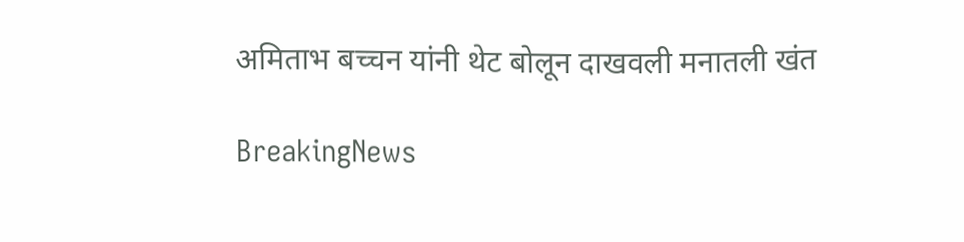अमिताभ बच्चन यांनी थेट बोलून दाखवली मनातली खंत

BreakingNews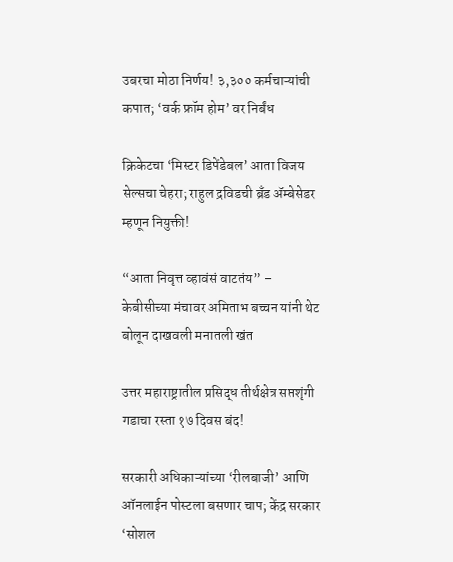उबरचा मोठा निर्णय! ३,३०० कर्मचाऱ्यांची कपात; ‘वर्क फ्रॉम होम’ वर निर्बंध

क्रिकेटचा ‘मिस्टर डिपेंडेबल’ आता विजय सेल्सचा चेहरा; राहुल द्रविडची ब्रँड ॲम्बेसेडर म्हणून नियुक्ती!

“आता निवृत्त व्हावंसं वाटतंय” – केबीसीच्या मंचावर अमिताभ बच्चन यांनी थेट बोलून दाखवली मनातली खंत

उत्तर महाराष्ट्रातील प्रसिद्ध तीर्थक्षेत्र सप्तशृंगी गडाचा रस्ता १७ दिवस बंद!

सरकारी अधिकाऱ्यांच्या ‘रीलबाजी’ आणि ऑनलाईन पोस्टला बसणार चाप; केंद्र सरकार ‘सोशल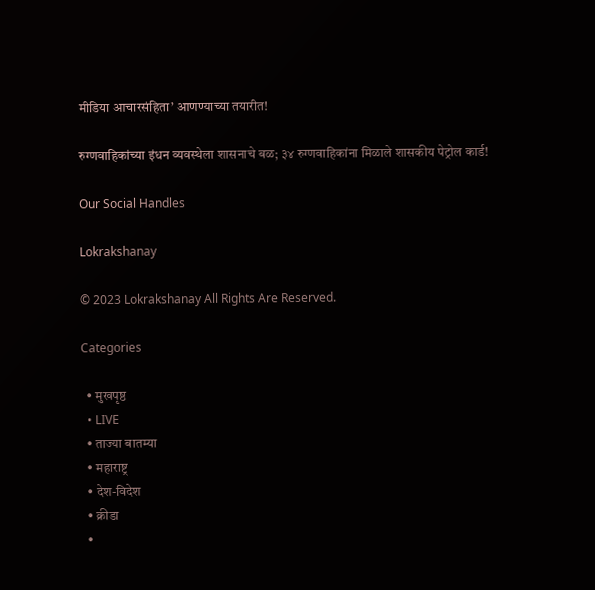मीडिया आचारसंहिता’ आणण्याच्या तयारीत!

रुग्णवाहिकांच्या इंधन व्यवस्थेला शासनाचे बळ; ३४ रुग्णवाहिकांना मिळाले शासकीय पेट्रोल कार्ड!

Our Social Handles

Lokrakshanay

© 2023 Lokrakshanay All Rights Are Reserved.

Categories

  • मुखपृष्ठ
  • LIVE
  • ताज्या बातम्या
  • महाराष्ट्र
  • देश-विदेश
  • क्रीडा
  •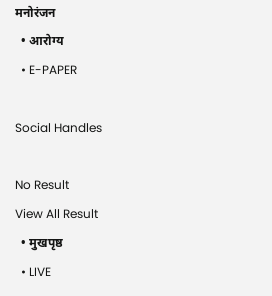मनोरंजन
  • आरोग्य
  • E-PAPER

Social Handles

No Result
View All Result
  • मुखपृष्ठ
  • LIVE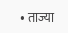• ताज्या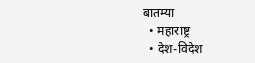बातम्या
  • महाराष्ट्र
  • देश-विदेश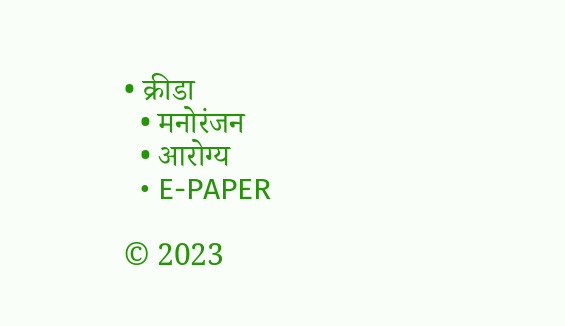• क्रीडा
  • मनोरंजन
  • आरोग्य
  • E-PAPER

© 2023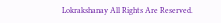Lokrakshanay All Rights Are Reserved.